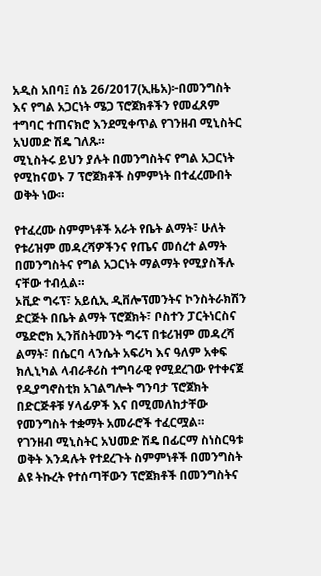አዲስ አበባ፤ ሰኔ 26/2017(ኢዜአ)፦በመንግስት እና የግል አጋርነት ሜጋ ፕሮጀክቶችን የመፈጸም ተግባር ተጠናክሮ እንደሚቀጥል የገንዘብ ሚኒስትር አህመድ ሽዴ ገለጹ።
ሚኒስትሩ ይህን ያሉት በመንግስትና የግል አጋርነት የሚከናወኑ 7 ፕሮጀክቶች ስምምነት በተፈረሙበት ወቅት ነው።

የተፈረሙ ስምምነቶች አራት የቤት ልማት፣ ሁለት የቱሪዝም መዳረሻዎችንና የጤና መሰረተ ልማት በመንግስትና የግል አጋርነት ማልማት የሚያስችሉ ናቸው ተብሏል።
ኦቪድ ግሩፕ፣ አይሲኢ ዲቨሎፕመንትና ኮንስትራክሽን ድርጅት በቤት ልማት ፕሮጀክት፣ ቦስተን ፓርትነርስና ሜድሮክ ኢንቨስትመንት ግሩፕ በቱሪዝም መዳረሻ ልማት፣ በሴርባ ላንሴት አፍሪካ እና ዓለም አቀፍ ክሊኒካል ላብራቶሪስ ተግባራዊ የሚደረገው የተቀናጀ የዲያግኖስቲክ አገልግሎት ግንባታ ፕሮጀክት በድርጅቶቹ ሃላፊዎች እና በሚመለከታቸው የመንግስት ተቋማት አመራሮች ተፈርሟል።
የገንዘብ ሚኒስትር አህመድ ሽዴ በፊርማ ስነስርዓቱ ወቅት እንዳሉት የተደረጉት ስምምነቶች በመንግስት ልዩ ትኩረት የተሰጣቸውን ፕሮጀክቶች በመንግስትና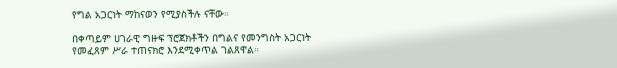የግል አጋርነት ማከናወን የሚያስችሉ ናቸው።

በቀጣይም ሀገራዊ ግዙፍ ፕሮጀክቶችን በግልና የመንግስት አጋርነት የመፈጸም ሥራ ተጠናክሮ እንደሚቀጥል ገልጸዋል።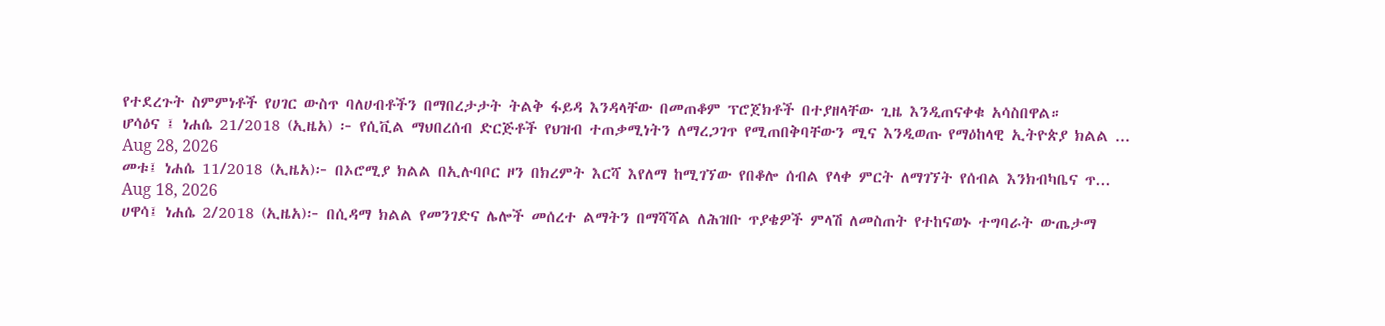የተደረጉት ስምምነቶች የሀገር ውስጥ ባለሀብቶችን በማበረታታት ትልቅ ፋይዳ እንዳላቸው በመጠቆም ፕሮጀክቶች በተያዘላቸው ጊዜ እንዲጠናቀቁ አሳስበዋል።
ሆሳዕና ፤ ነሐሴ 21/2018 (ኢዜአ) ፦ የሲቪል ማህበረሰብ ድርጅቶች የህዝብ ተጠቃሚነትን ለማረጋገጥ የሚጠበቅባቸውን ሚና እንዲወጡ የማዕከላዊ ኢትዮጵያ ክልል ...
Aug 28, 2026
መቱ፤ ነሐሴ 11/2018 (ኢዜአ)፦ በኦሮሚያ ክልል በኢሉባቦር ዞን በክረምት እርሻ እየለማ ከሚገኘው የበቆሎ ሰብል የላቀ ምርት ለማገኘት የሰብል እንክብካቤና ጥ...
Aug 18, 2026
ሀዋሳ፤ ነሐሴ 2/2018 (ኢዜአ)፦ በሲዳማ ክልል የመንገድና ሌሎች መሰረተ ልማትን በማሻሻል ለሕዝቡ ጥያቄዎች ምላሽ ለመስጠት የተከናወኑ ተግባራት ውጤታማ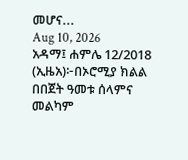መሆና...
Aug 10, 2026
አዳማ፤ ሐምሌ 12/2018 (ኢዜአ)፦በኦሮሚያ ክልል በበጀት ዓመቱ ሰላምና መልካም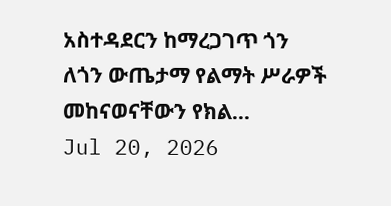አስተዳደርን ከማረጋገጥ ጎን ለጎን ውጤታማ የልማት ሥራዎች መከናወናቸውን የክል...
Jul 20, 2026